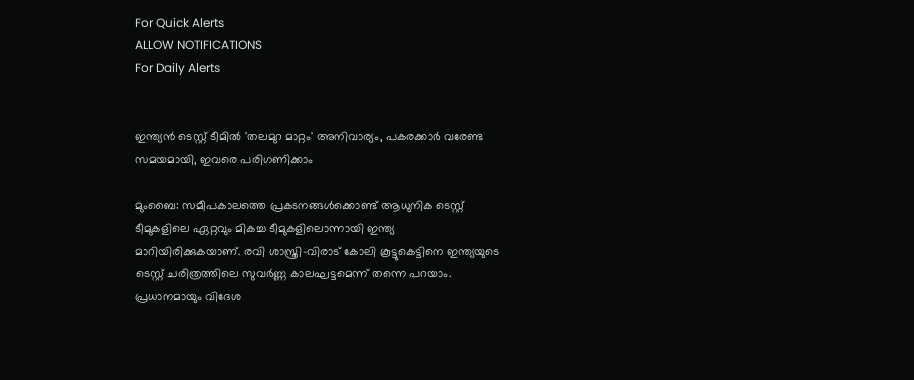For Quick Alerts
ALLOW NOTIFICATIONS
For Daily Alerts


ഇന്ത്യന്‍ ടെസ്റ്റ് ടീമില്‍ 'തലമുറ മാറ്റം' അനിവാര്യം, പകരക്കാര്‍ വരേണ്ട സമയമായി, ഇവരെ പരിഗണിക്കാം

മുംബൈ: സമീപകാലത്തെ പ്രകടനങ്ങള്‍ക്കൊണ്ട് ആധുനിക ടെസ്റ്റ് ടീമുകളിലെ ഏറ്റവും മികച്ച ടീമുകളിലൊന്നായി ഇന്ത്യ മാറിയിരിക്കുകയാണ്. രവി ശാസ്ത്രി-വിരാട് കോലി കൂട്ടുകെട്ടിനെ ഇന്ത്യയുടെ ടെസ്റ്റ് ചരിത്രത്തിലെ സുവര്‍ണ്ണ കാലഘട്ടമെന്ന് തന്നെ പറയാം. പ്രധാനമായും വിദേശ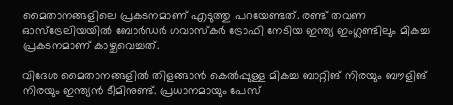മൈതാനങ്ങളിലെ പ്രകടനമാണ് എടുത്തു പറയേണ്ടത്. രണ്ട് തവണ ഓസ്‌ട്രേലിയയില്‍ ബോര്‍ഡര്‍ ഗവാസ്‌കര്‍ ട്രോഫി നേടിയ ഇന്ത്യ ഇംഗ്ലണ്ടിലും മികച്ച പ്രകടനമാണ് കാഴ്ചവെച്ചത്.

വിദേശ മൈതാനങ്ങളില്‍ തിളങ്ങാന്‍ കെല്‍പ്പുള്ള മികച്ച ബാറ്റിങ് നിരയും ബൗളിങ് നിരയും ഇന്ത്യന്‍ ടീമിനുണ്ട്. പ്രധാനമായും പേസ്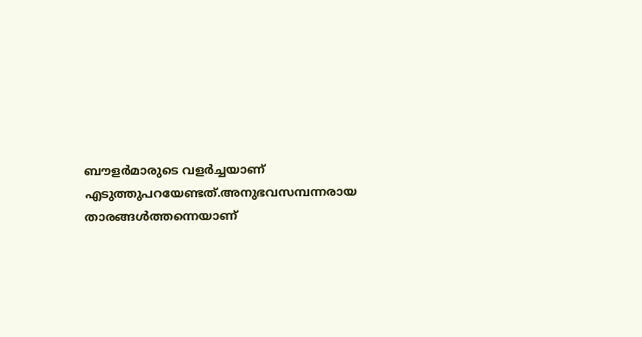ബൗളര്‍മാരുടെ വളര്‍ച്ചയാണ് എടുത്തുപറയേണ്ടത്.അനുഭവസമ്പന്നരായ താരങ്ങള്‍ത്തന്നെയാണ്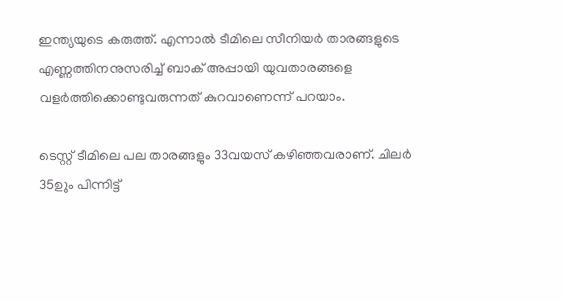ഇന്ത്യയുടെ കരുത്ത്. എന്നാല്‍ ടീമിലെ സീനിയര്‍ താരങ്ങളുടെ എണ്ണത്തിനനുസരിച്ച് ബാക് അപ്പായി യുവതാരങ്ങളെ വളര്‍ത്തിക്കൊണ്ടുവരുന്നത് കുറവാണെന്ന് പറയാം.

ടെസ്റ്റ് ടീമിലെ പല താരങ്ങളും 33വയസ് കഴിഞ്ഞവരാണ്. ചിലര്‍ 35ഉും പിന്നിട്ട്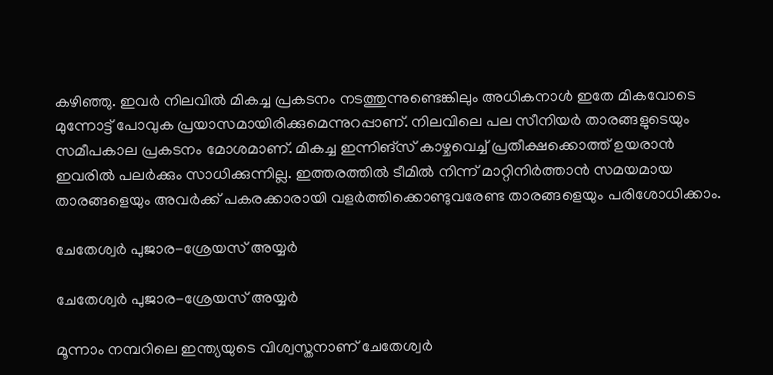കഴിഞ്ഞു. ഇവര്‍ നിലവില്‍ മികച്ച പ്രകടനം നടത്തുന്നുണ്ടെങ്കിലും അധികനാള്‍ ഇതേ മികവോടെ മുന്നോട്ട് പോവുക പ്രയാസമായിരിക്കുമെന്നുറപ്പാണ്. നിലവിലെ പല സീനിയര്‍ താരങ്ങളുടെയും സമീപകാല പ്രകടനം മോശമാണ്. മികച്ച ഇന്നിങ്‌സ് കാഴ്ചവെച്ച് പ്രതീക്ഷക്കൊത്ത് ഉയരാന്‍ ഇവരില്‍ പലര്‍ക്കും സാധിക്കുന്നില്ല. ഇത്തരത്തില്‍ ടീമില്‍ നിന്ന് മാറ്റിനിര്‍ത്താന്‍ സമയമായ താരങ്ങളെയും അവര്‍ക്ക് പകരക്കാരായി വളര്‍ത്തിക്കൊണ്ടുവരേണ്ട താരങ്ങളെയും പരിശോധിക്കാം.

ചേതേശ്വര്‍ പുജാര-ശ്രേയസ് അയ്യര്‍

ചേതേശ്വര്‍ പുജാര-ശ്രേയസ് അയ്യര്‍

മൂന്നാം നമ്പറിലെ ഇന്ത്യയുടെ വിശ്വസ്തനാണ് ചേതേശ്വര്‍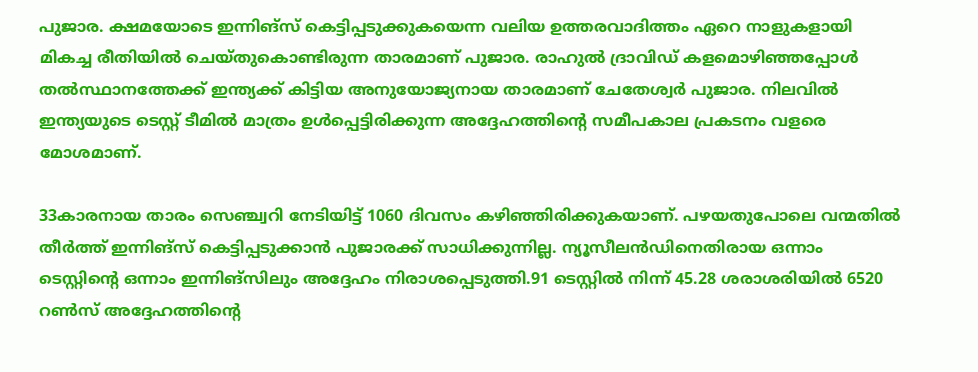പുജാര. ക്ഷമയോടെ ഇന്നിങ്‌സ് കെട്ടിപ്പടുക്കുകയെന്ന വലിയ ഉത്തരവാദിത്തം ഏറെ നാളുകളായി മികച്ച രീതിയില്‍ ചെയ്തുകൊണ്ടിരുന്ന താരമാണ് പുജാര. രാഹുല്‍ ദ്രാവിഡ് കളമൊഴിഞ്ഞപ്പോള്‍ തല്‍സ്ഥാനത്തേക്ക് ഇന്ത്യക്ക് കിട്ടിയ അനുയോജ്യനായ താരമാണ് ചേതേശ്വര്‍ പുജാര. നിലവില്‍ ഇന്ത്യയുടെ ടെസ്റ്റ് ടീമില്‍ മാത്രം ഉള്‍പ്പെട്ടിരിക്കുന്ന അദ്ദേഹത്തിന്റെ സമീപകാല പ്രകടനം വളരെ മോശമാണ്.

33കാരനായ താരം സെഞ്ച്വറി നേടിയിട്ട് 1060 ദിവസം കഴിഞ്ഞിരിക്കുകയാണ്. പഴയതുപോലെ വന്മതില്‍ തീര്‍ത്ത് ഇന്നിങ്‌സ് കെട്ടിപ്പടുക്കാന്‍ പുജാരക്ക് സാധിക്കുന്നില്ല. ന്യൂസീലന്‍ഡിനെതിരായ ഒന്നാം ടെസ്റ്റിന്റെ ഒന്നാം ഇന്നിങ്‌സിലും അദ്ദേഹം നിരാശപ്പെടുത്തി.91 ടെസ്റ്റില്‍ നിന്ന് 45.28 ശരാശരിയില്‍ 6520 റണ്‍സ് അദ്ദേഹത്തിന്റെ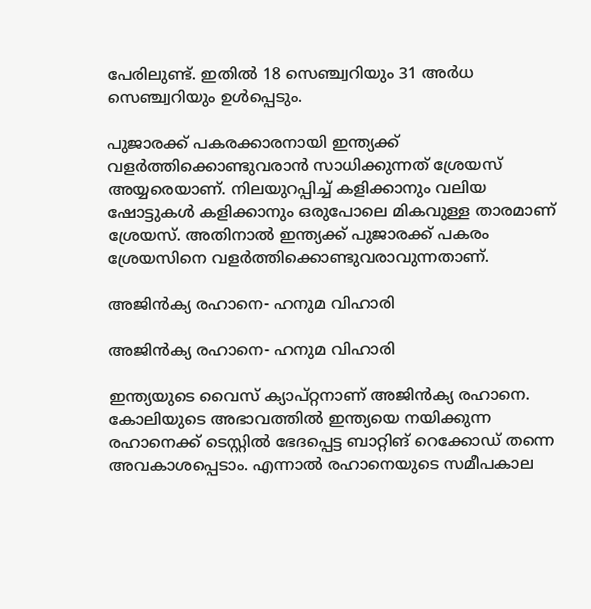പേരിലുണ്ട്. ഇതില്‍ 18 സെഞ്ച്വറിയും 31 അര്‍ധ സെഞ്ച്വറിയും ഉള്‍പ്പെടും.

പുജാരക്ക് പകരക്കാരനായി ഇന്ത്യക്ക് വളര്‍ത്തിക്കൊണ്ടുവരാന്‍ സാധിക്കുന്നത് ശ്രേയസ് അയ്യരെയാണ്. നിലയുറപ്പിച്ച് കളിക്കാനും വലിയ ഷോട്ടുകള്‍ കളിക്കാനും ഒരുപോലെ മികവുള്ള താരമാണ് ശ്രേയസ്. അതിനാല്‍ ഇന്ത്യക്ക് പുജാരക്ക് പകരം ശ്രേയസിനെ വളര്‍ത്തിക്കൊണ്ടുവരാവുന്നതാണ്.

അജിന്‍ക്യ രഹാനെ- ഹനുമ വിഹാരി

അജിന്‍ക്യ രഹാനെ- ഹനുമ വിഹാരി

ഇന്ത്യയുടെ വൈസ് ക്യാപ്റ്റനാണ് അജിന്‍ക്യ രഹാനെ. കോലിയുടെ അഭാവത്തില്‍ ഇന്ത്യയെ നയിക്കുന്ന രഹാനെക്ക് ടെസ്റ്റില്‍ ഭേദപ്പെട്ട ബാറ്റിങ് റെക്കോഡ് തന്നെ അവകാശപ്പെടാം. എന്നാല്‍ രഹാനെയുടെ സമീപകാല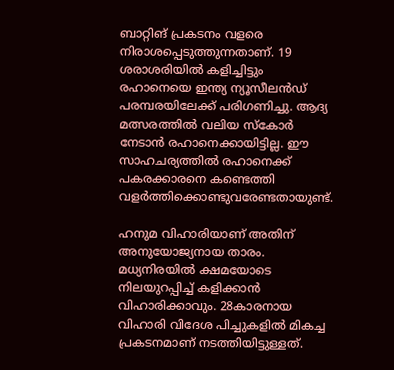ബാറ്റിങ് പ്രകടനം വളരെ നിരാശപ്പെടുത്തുന്നതാണ്. 19 ശരാശരിയില്‍ കളിച്ചിട്ടും രഹാനെയെ ഇന്ത്യ ന്യൂസീലന്‍ഡ് പരമ്പരയിലേക്ക് പരിഗണിച്ചു. ആദ്യ മത്സരത്തില്‍ വലിയ സ്‌കോര്‍ നേടാന്‍ രഹാനെക്കായിട്ടില്ല. ഈ സാഹചര്യത്തില്‍ രഹാനെക്ക് പകരക്കാരനെ കണ്ടെത്തി വളര്‍ത്തിക്കൊണ്ടുവരേണ്ടതായുണ്ട്.

ഹനുമ വിഹാരിയാണ് അതിന് അനുയോജ്യനായ താരം. മധ്യനിരയില്‍ ക്ഷമയോടെ നിലയുറപ്പിച്ച് കളിക്കാന്‍ വിഹാരിക്കാവും. 28കാരനായ വിഹാരി വിദേശ പിച്ചുകളില്‍ മികച്ച പ്രകടനമാണ് നടത്തിയിട്ടുള്ളത്.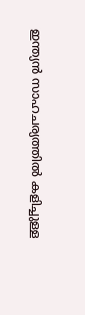ഇന്ത്യന്‍ സാഹചര്യത്തില്‍ കളിച്ചുള്ള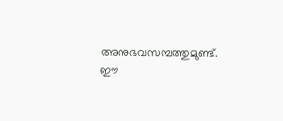അനുഭവസമ്പത്തുമുണ്ട്. ഈ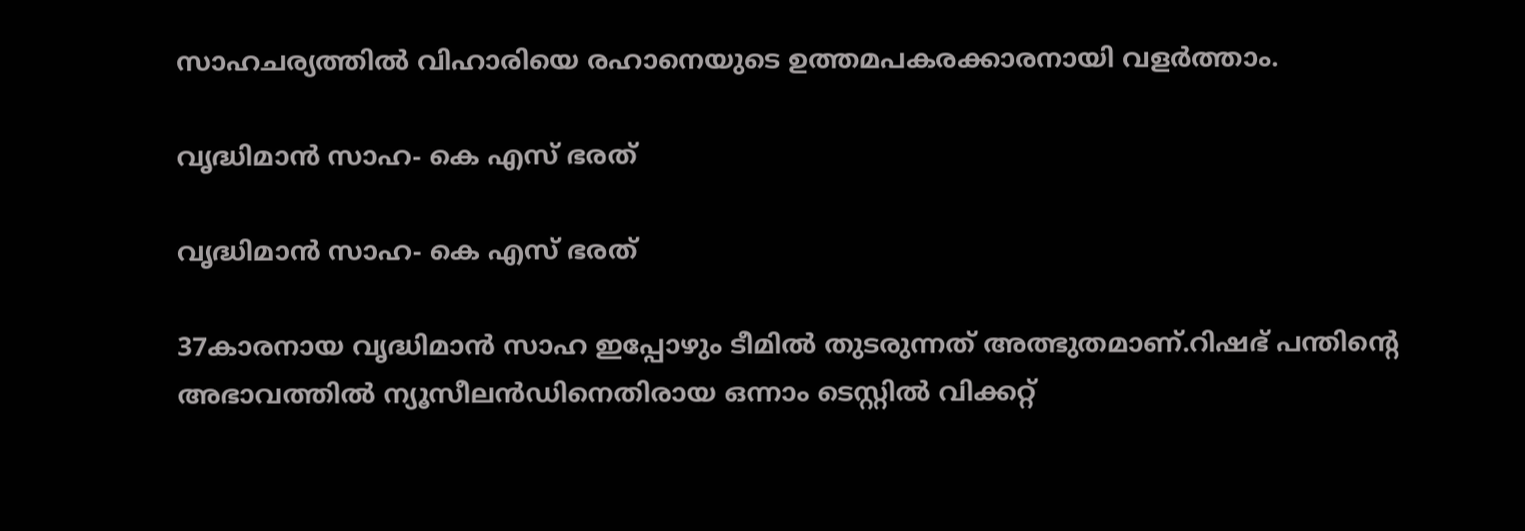സാഹചര്യത്തില്‍ വിഹാരിയെ രഹാനെയുടെ ഉത്തമപകരക്കാരനായി വളര്‍ത്താം.

വൃദ്ധിമാന്‍ സാഹ- കെ എസ് ഭരത്

വൃദ്ധിമാന്‍ സാഹ- കെ എസ് ഭരത്

37കാരനായ വൃദ്ധിമാന്‍ സാഹ ഇപ്പോഴും ടീമില്‍ തുടരുന്നത് അത്ഭുതമാണ്.റിഷഭ് പന്തിന്റെ അഭാവത്തില്‍ ന്യൂസീലന്‍ഡിനെതിരായ ഒന്നാം ടെസ്റ്റില്‍ വിക്കറ്റ്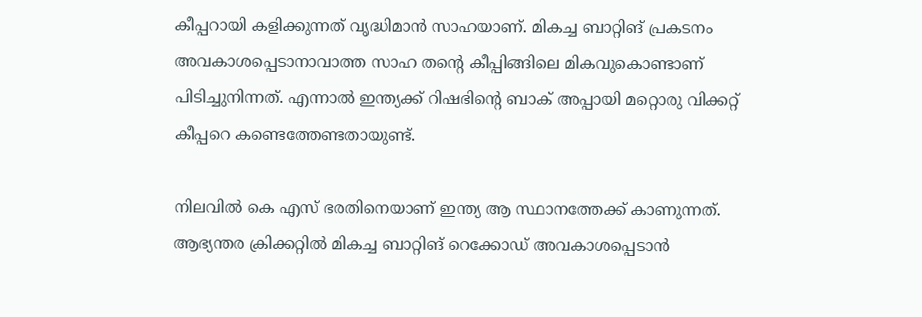കീപ്പറായി കളിക്കുന്നത് വൃദ്ധിമാന്‍ സാഹയാണ്. മികച്ച ബാറ്റിങ് പ്രകടനം അവകാശപ്പെടാനാവാത്ത സാഹ തന്റെ കീപ്പിങ്ങിലെ മികവുകൊണ്ടാണ് പിടിച്ചുനിന്നത്. എന്നാല്‍ ഇന്ത്യക്ക് റിഷഭിന്റെ ബാക് അപ്പായി മറ്റൊരു വിക്കറ്റ് കീപ്പറെ കണ്ടെത്തേണ്ടതായുണ്ട്.

നിലവില്‍ കെ എസ് ഭരതിനെയാണ് ഇന്ത്യ ആ സ്ഥാനത്തേക്ക് കാണുന്നത്. ആഭ്യന്തര ക്രിക്കറ്റില്‍ മികച്ച ബാറ്റിങ് റെക്കോഡ് അവകാശപ്പെടാന്‍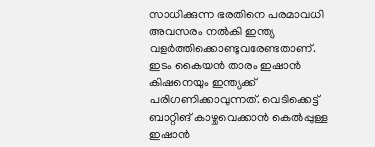സാധിക്കുന്ന ഭരതിനെ പരമാവധി അവസരം നല്‍കി ഇന്ത്യ വളര്‍ത്തിക്കൊണ്ടുവരേണ്ടതാണ്. ഇടം കൈയന്‍ താരം ഇഷാന്‍ കിഷനെയും ഇന്ത്യക്ക് പരിഗണിക്കാവുന്നത്. വെടിക്കെട്ട് ബാറ്റിങ് കാഴ്ചവെക്കാന്‍ കെല്‍പ്പുള്ള ഇഷാന്‍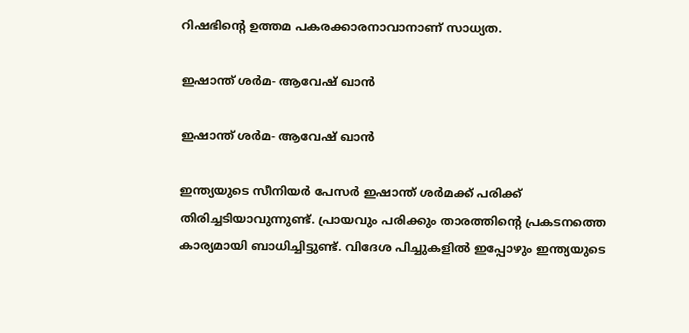റിഷഭിന്റെ ഉത്തമ പകരക്കാരനാവാനാണ് സാധ്യത.

ഇഷാന്ത് ശര്‍മ- ആവേഷ് ഖാന്‍

ഇഷാന്ത് ശര്‍മ- ആവേഷ് ഖാന്‍

ഇന്ത്യയുടെ സീനിയര്‍ പേസര്‍ ഇഷാന്ത് ശര്‍മക്ക് പരിക്ക് തിരിച്ചടിയാവുന്നുണ്ട്. പ്രായവും പരിക്കും താരത്തിന്റെ പ്രകടനത്തെ കാര്യമായി ബാധിച്ചിട്ടുണ്ട്. വിദേശ പിച്ചുകളില്‍ ഇപ്പോഴും ഇന്ത്യയുടെ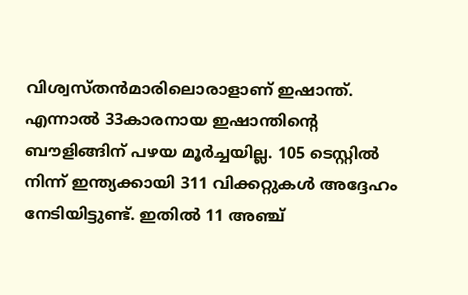വിശ്വസ്തന്‍മാരിലൊരാളാണ് ഇഷാന്ത്. എന്നാല്‍ 33കാരനായ ഇഷാന്തിന്റെ ബൗളിങ്ങിന് പഴയ മൂര്‍ച്ചയില്ല. 105 ടെസ്റ്റില്‍ നിന്ന് ഇന്ത്യക്കായി 311 വിക്കറ്റുകള്‍ അദ്ദേഹം നേടിയിട്ടുണ്ട്. ഇതില്‍ 11 അഞ്ച്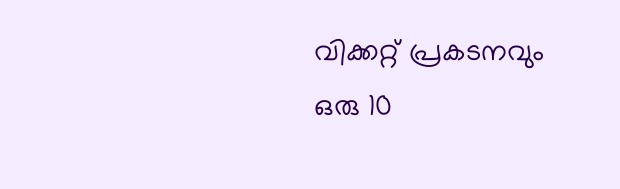വിക്കറ്റ് പ്രകടനവും ഒരു 10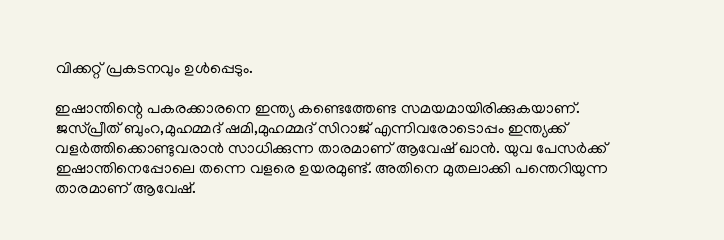വിക്കറ്റ് പ്രകടനവും ഉള്‍പ്പെടും.

ഇഷാന്തിന്റെ പകരക്കാരനെ ഇന്ത്യ കണ്ടെത്തേണ്ട സമയമായിരിക്കുകയാണ്. ജസ്പ്രീത് ബുംറ,മുഹമ്മദ് ഷമി,മുഹമ്മദ് സിറാജ് എന്നിവരോടൊപ്പം ഇന്ത്യക്ക് വളര്‍ത്തിക്കൊണ്ടുവരാന്‍ സാധിക്കുന്ന താരമാണ് ആവേഷ് ഖാന്‍. യുവ പേസര്‍ക്ക് ഇഷാന്തിനെപ്പോലെ തന്നെ വളരെ ഉയരമുണ്ട്. അതിനെ മുതലാക്കി പന്തെറിയുന്ന താരമാണ് ആവേഷ്.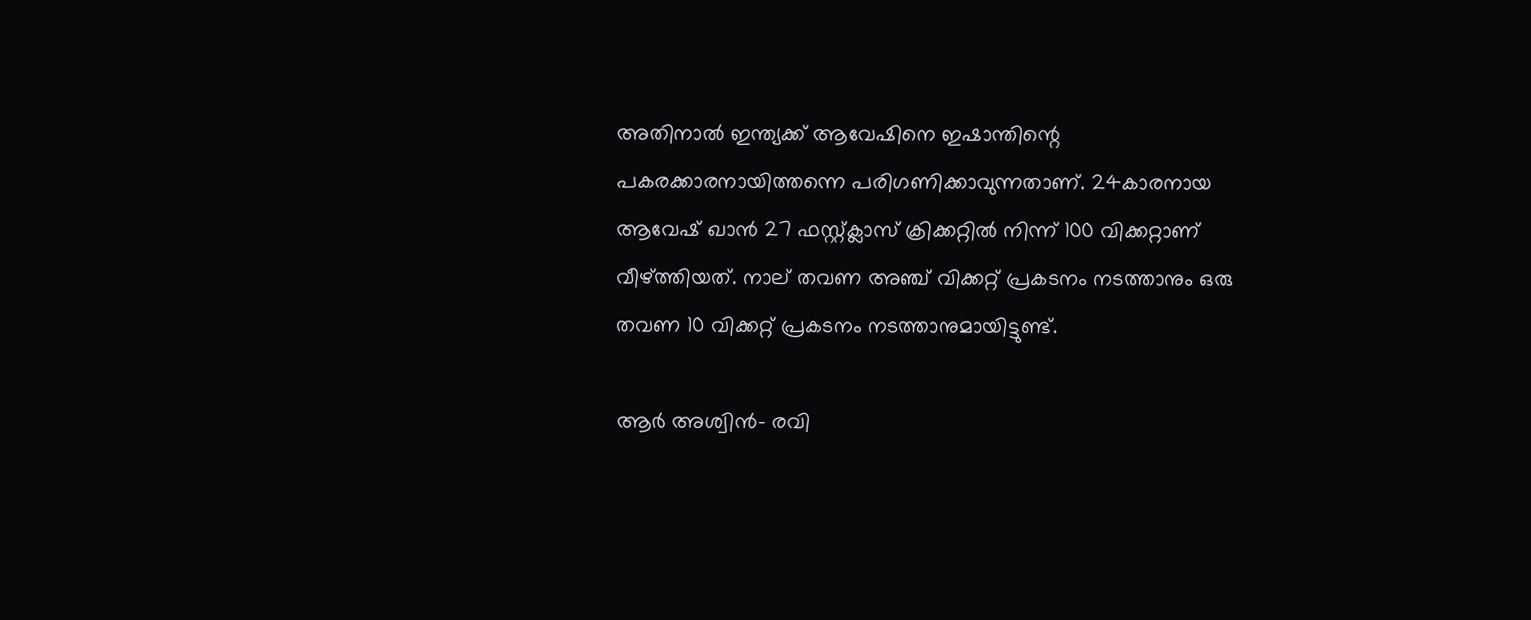അതിനാല്‍ ഇന്ത്യക്ക് ആവേഷിനെ ഇഷാന്തിന്റെ പകരക്കാരനായിത്തന്നെ പരിഗണിക്കാവുന്നതാണ്. 24കാരനായ ആവേഷ് ഖാന്‍ 27 ഫസ്റ്റ്ക്ലാസ് ക്രിക്കറ്റില്‍ നിന്ന് 100 വിക്കറ്റാണ് വീഴ്ത്തിയത്. നാല് തവണ അഞ്ച് വിക്കറ്റ് പ്രകടനം നടത്താനും ഒരു തവണ 10 വിക്കറ്റ് പ്രകടനം നടത്താനുമായിട്ടുണ്ട്.

ആര്‍ അശ്വിന്‍- രവി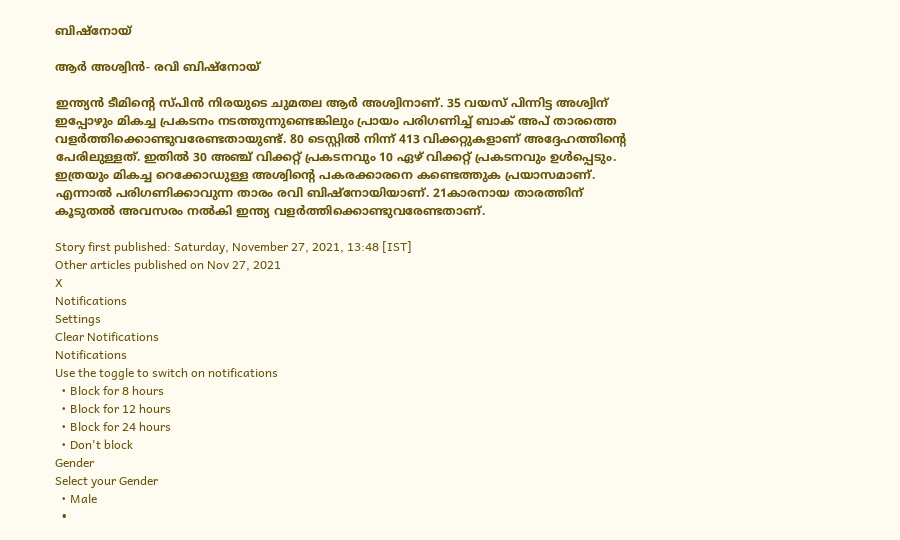ബിഷ്‌നോയ്

ആര്‍ അശ്വിന്‍- രവി ബിഷ്‌നോയ്

ഇന്ത്യന്‍ ടീമിന്റെ സ്പിന്‍ നിരയുടെ ചുമതല ആര്‍ അശ്വിനാണ്. 35 വയസ് പിന്നിട്ട അശ്വിന് ഇപ്പോഴും മികച്ച പ്രകടനം നടത്തുന്നുണ്ടെങ്കിലും പ്രായം പരിഗണിച്ച് ബാക് അപ് താരത്തെ വളര്‍ത്തിക്കൊണ്ടുവരേണ്ടതായുണ്ട്. 80 ടെസ്റ്റില്‍ നിന്ന് 413 വിക്കറ്റുകളാണ് അദ്ദേഹത്തിന്റെ പേരിലുള്ളത്. ഇതില്‍ 30 അഞ്ച് വിക്കറ്റ് പ്രകടനവും 10 ഏഴ് വിക്കറ്റ് പ്രകടനവും ഉള്‍പ്പെടും. ഇത്രയും മികച്ച റെക്കോഡുള്ള അശ്വിന്റെ പകരക്കാരനെ കണ്ടെത്തുക പ്രയാസമാണ്. എന്നാല്‍ പരിഗണിക്കാവുന്ന താരം രവി ബിഷ്‌നോയിയാണ്. 21കാരനായ താരത്തിന് കൂടുതല്‍ അവസരം നല്‍കി ഇന്ത്യ വളര്‍ത്തിക്കൊണ്ടുവരേണ്ടതാണ്.

Story first published: Saturday, November 27, 2021, 13:48 [IST]
Other articles published on Nov 27, 2021
X
Notifications
Settings
Clear Notifications
Notifications
Use the toggle to switch on notifications
  • Block for 8 hours
  • Block for 12 hours
  • Block for 24 hours
  • Don't block
Gender
Select your Gender
  • Male
  •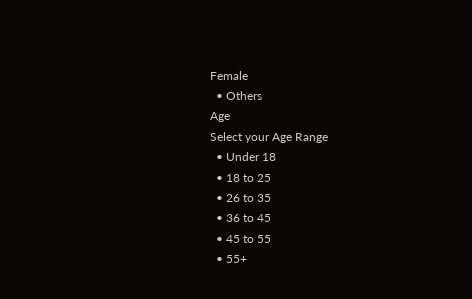Female
  • Others
Age
Select your Age Range
  • Under 18
  • 18 to 25
  • 26 to 35
  • 36 to 45
  • 45 to 55
  • 55+